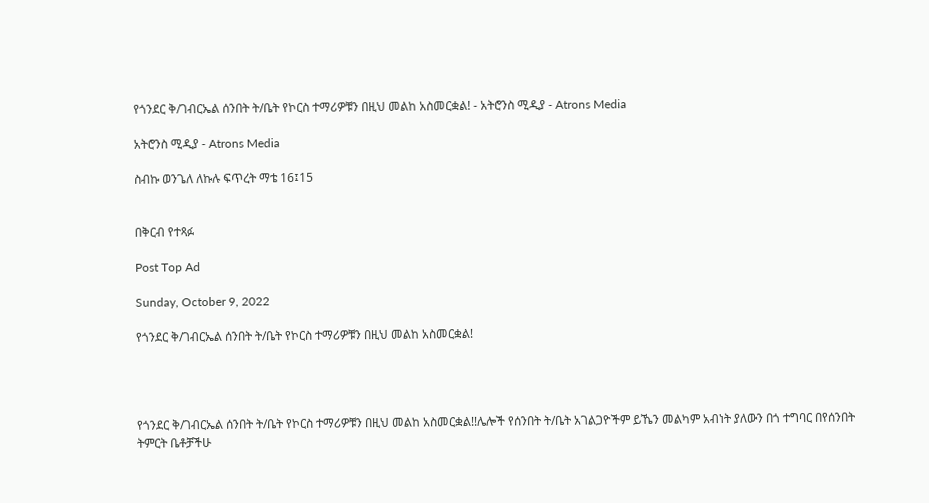የጎንደር ቅ/ገብርኤል ሰንበት ት/ቤት የኮርስ ተማሪዎቹን በዚህ መልከ አስመርቋል! - አትሮንስ ሚዲያ - Atrons Media

አትሮንስ ሚዲያ - Atrons Media

ስብኩ ወንጌለ ለኩሉ ፍጥረት ማቴ 16፤15


በቅርብ የተጻፉ

Post Top Ad

Sunday, October 9, 2022

የጎንደር ቅ/ገብርኤል ሰንበት ት/ቤት የኮርስ ተማሪዎቹን በዚህ መልከ አስመርቋል!




የጎንደር ቅ/ገብርኤል ሰንበት ት/ቤት የኮርስ ተማሪዎቹን በዚህ መልከ አስመርቋል!!ሌሎች የሰንበት ት/ቤት አገልጋዮችም ይኼን መልካም አብነት ያለውን በጎ ተግባር በየሰንበት ትምርት ቤቶቻችሁ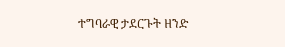ተግባራዊ ታደርጉት ዘንድ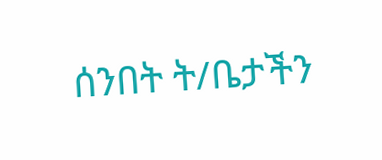ሰንበት ት/ቤታችን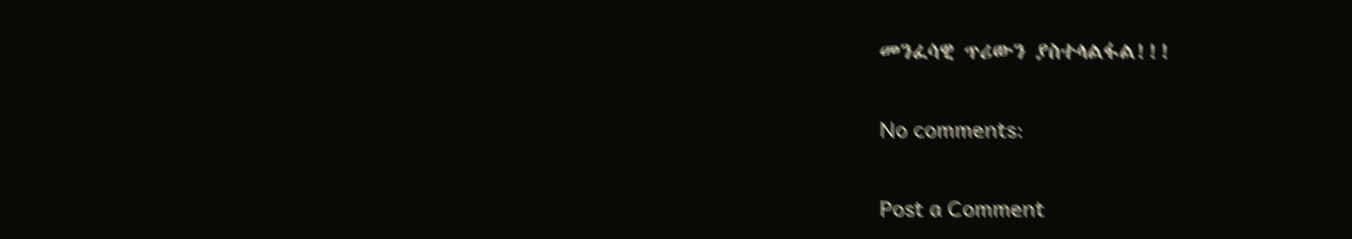መንፈሳዊ ጥሪውን ያስተላልፋል!!!

No comments:

Post a Comment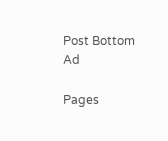Post Bottom Ad

Pages